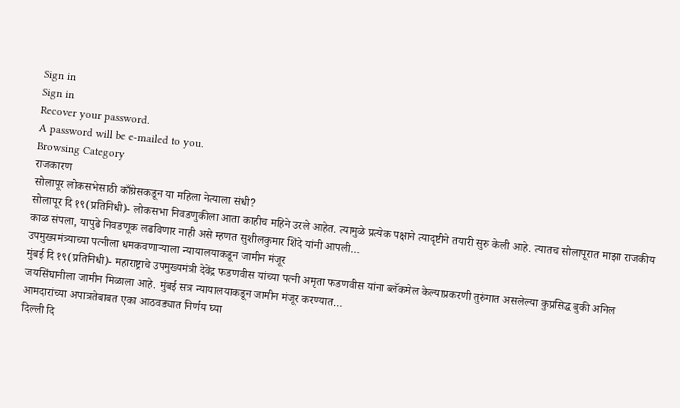Sign in
Sign in
Recover your password.
A password will be e-mailed to you.
Browsing Category
राजकारण
सोलापूर लोकसभेसाठी काँग्रेसकडून या महिला नेत्याला संधी?
सोलापूर दि १९(प्रतिनिधी)- लोकसभा निवडणुकीला आता काहीच महिने उरले आहेत. त्यामुळे प्रत्येक पक्षाने त्यादृष्टीने तयारी सुरु केली आहे. त्यातच सोलापूरात माझा राजकीय काळ संपला, यापुढे निवडणूक लढविणार नाही असे म्हणत सुशीलकुमार शिंदे यांनी आपली…
उपमुख्यमंत्र्याच्या पत्नीला धमकवणाऱ्याला न्यायालयाकडून जामीन मंजूर
मुंबई दि १९(प्रतिनिधी)- महाराष्ट्राचे उपमुख्यमंत्री देवेंद्र फडणवीस यांच्या पत्नी अमृता फडणवीस यांना ब्लॅकमेल केल्याप्रकरणी तुरुंगात असलेल्या कुप्रसिद्ध बुकी अनिल जयसिंघानीला जामीन मिळाला आहे. मुंबई सत्र न्यायालयाकडून जामीन मंजूर करण्यात…
आमदारांच्या अपात्रतेबाबत एका आठवड्यात निर्णय घ्या
दिल्ली दि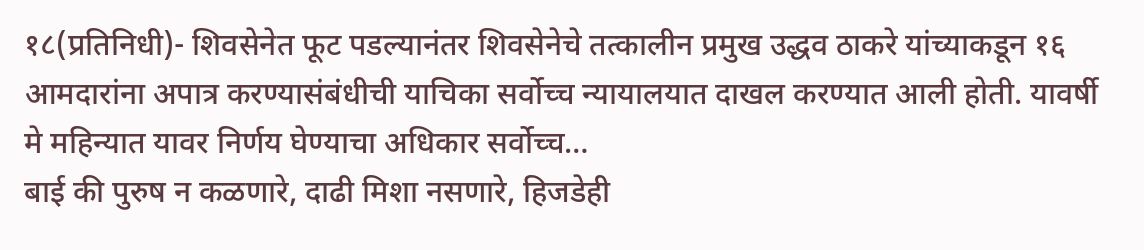१८(प्रतिनिधी)- शिवसेनेत फूट पडल्यानंतर शिवसेनेचे तत्कालीन प्रमुख उद्धव ठाकरे यांच्याकडून १६ आमदारांना अपात्र करण्यासंबंधीची याचिका सर्वोच्च न्यायालयात दाखल करण्यात आली होती. यावर्षी मे महिन्यात यावर निर्णय घेण्याचा अधिकार सर्वोच्च…
बाई की पुरुष न कळणारे, दाढी मिशा नसणारे, हिजडेही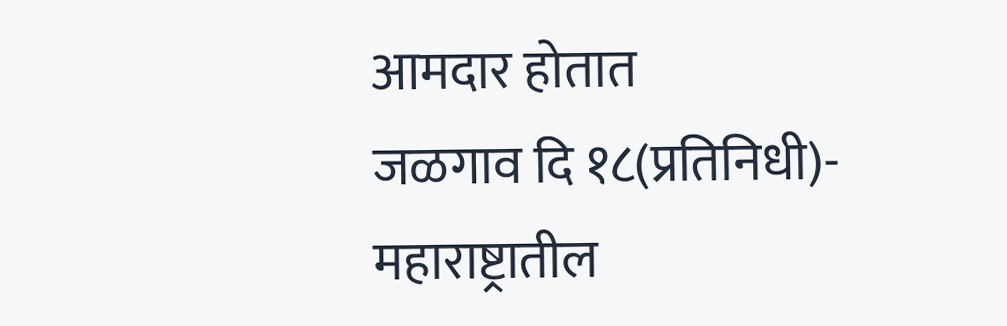आमदार होतात
जळगाव दि १८(प्रतिनिधी)- महाराष्ट्रातील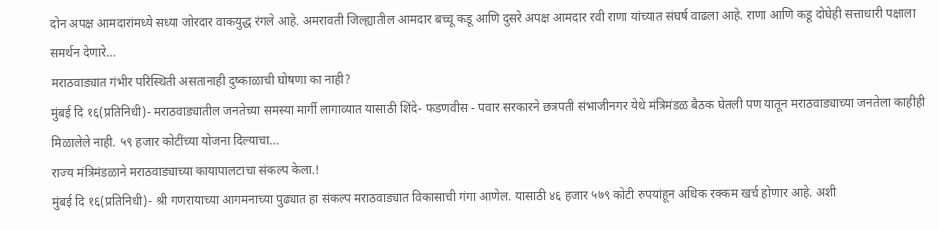दोन अपक्ष आमदारांमध्ये सध्या जोरदार वाकयुद्ध रंगले आहे. अमरावती जिल्ह्यातील आमदार बच्चू कडू आणि दुसरे अपक्ष आमदार रवी राणा यांच्यात संघर्ष वाढला आहे. राणा आणि कडू दोघेही सत्ताधारी पक्षाला समर्थन देणारे…
मराठवाड्यात गंभीर परिस्थिती असतानाही दुष्काळाची घोषणा का नाही?
मुंबई दि १६(प्रतिनिधी)- मराठवाड्यातील जनतेच्या समस्या मार्गी लागाव्यात यासाठी शिंदे- फडणवीस - पवार सरकारने छत्रपती संभाजीनगर येथे मंत्रिमंडळ बैठक घेतली पण यातून मराठवाड्याच्या जनतेला काहीही मिळालेले नाही. ५९ हजार कोटींच्या योजना दिल्याचा…
राज्य मंत्रिमंडळाने मराठवाड्याच्या कायापालटाचा संकल्प केला.!
मुंबई दि १६(प्रतिनिधी)- श्री गणरायाच्या आगमनाच्या पुढ्यात हा संकल्प मराठवाड्यात विकासाची गंगा आणेल. यासाठी ४६ हजार ५७९ कोटी रुपयांहून अधिक रक्कम खर्च होणार आहे. अशी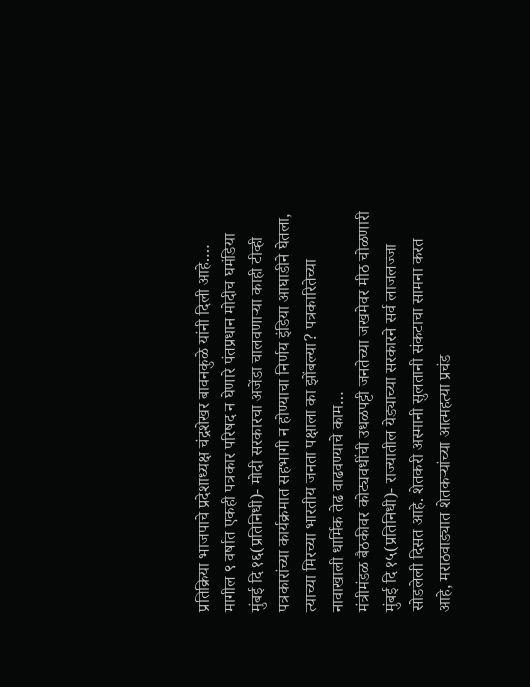प्रतिक्रिया भाजपाचे प्रदेशाध्यक्ष चंद्रशेखर बावनकुळे यांनी दिली आहे.…
मागील ९ वर्षात एकही पत्रकार परिषद न घेणारे पंतप्रधान मोदीच घमंडिया
मुंबई दि १६(प्रतिनिधी)- मोदी सरकारचा अजेंडा चालवणाऱ्या काही टीव्ही पत्रकारांच्या कार्यक्रमात सहभागी न होण्याचा निर्णय इंडिया आघाडीने घेतला, त्याच्या मिरच्या भारतीय जनता पक्षाला का झोंबल्या? पत्रकारितेच्या नावाखाली धार्मिक तेढ वाढवण्याचे काम…
मंत्रीमंडळ बैठकीवर कोट्यवधींची उधळपट्टी जनतेच्या जखमेवर मीठ चोळणारी
मुंबई दि १५(प्रतिनिधी)- राज्यातील येड्याच्या सरकारने सर्व लाजलज्जा सोडलेली दिसत आहे. शेतकरी अस्मानी सुलतानी संकटाचा सामना करत आहे, मराठवाड्यात शेतकऱ्यांच्या आत्महत्या प्रचंड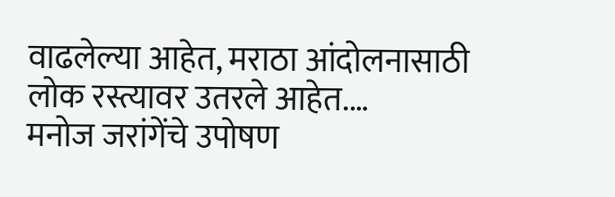वाढलेल्या आहेत, मराठा आंदोलनासाठी लोक रस्त्यावर उतरले आहेत.…
मनोज जरांगेंचे उपोषण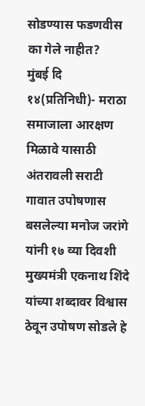सोडण्यास फडणवीस का गेले नाहीत?
मुंबई दि १४(प्रतिनिधी)- मराठा समाजाला आरक्षण मिळावे यासाठी अंतरावली सराटी गावात उपोषणास बसलेल्या मनोज जरांगे यांनी १७ व्या दिवशी मुख्यमंत्री एकनाथ शिंदे यांच्या शब्दावर विश्वास ठेवून उपोषण सोडले हे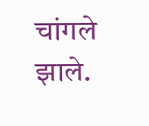चांगले झाले.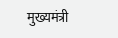मुख्यमंत्री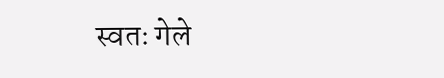स्वतः गेले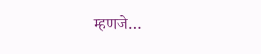म्हणजे…